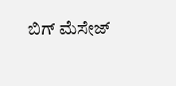ಬಿಗ್ ಮೆಸೇಜ್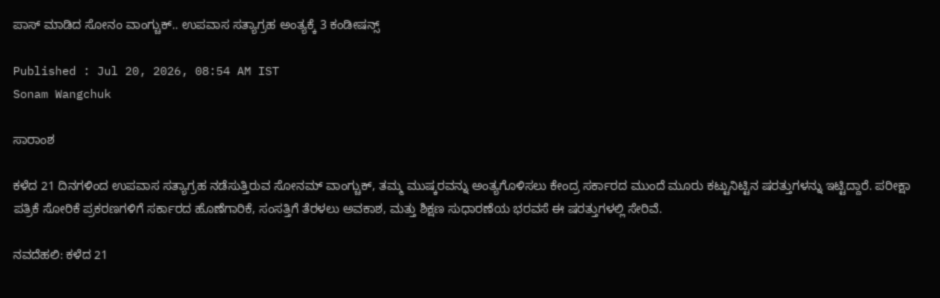ಪಾಸ್ ಮಾಡಿದ ಸೋನಂ ವಾಂಗ್ಚುಕ್.. ಉಪವಾಸ ಸತ್ಯಾಗ್ರಹ ಅಂತ್ಯಕ್ಕೆ 3 ಕಂಡೀಷನ್ಸ್

Published : Jul 20, 2026, 08:54 AM IST
Sonam Wangchuk

ಸಾರಾಂಶ

ಕಳೆದ 21 ದಿನಗಳಿಂದ ಉಪವಾಸ ಸತ್ಯಾಗ್ರಹ ನಡೆಸುತ್ತಿರುವ ಸೋನಮ್ ವಾಂಗ್ಚುಕ್, ತಮ್ಮ ಮುಷ್ಕರವನ್ನು ಅಂತ್ಯಗೊಳಿಸಲು ಕೇಂದ್ರ ಸರ್ಕಾರದ ಮುಂದೆ ಮೂರು ಕಟ್ಟುನಿಟ್ಟಿನ ಷರತ್ತುಗಳನ್ನು ಇಟ್ಟಿದ್ದಾರೆ. ಪರೀಕ್ಷಾ ಪತ್ರಿಕೆ ಸೋರಿಕೆ ಪ್ರಕರಣಗಳಿಗೆ ಸರ್ಕಾರದ ಹೊಣೆಗಾರಿಕೆ, ಸಂಸತ್ತಿಗೆ ತೆರಳಲು ಅವಕಾಶ, ಮತ್ತು ಶಿಕ್ಷಣ ಸುಧಾರಣೆಯ ಭರವಸೆ ಈ ಷರತ್ತುಗಳಲ್ಲಿ ಸೇರಿವೆ.

ನವದೆಹಲಿ: ಕಳೆದ 21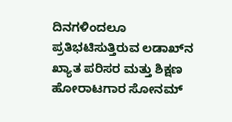ದಿನಗಳಿಂದಲೂ ಪ್ರತಿಭಟಿಸುತ್ತಿರುವ ಲಡಾಖ್‌ನ ಖ್ಯಾತ ಪರಿಸರ ಮತ್ತು ಶಿಕ್ಷಣ ಹೋರಾಟಗಾರ ಸೋನಮ್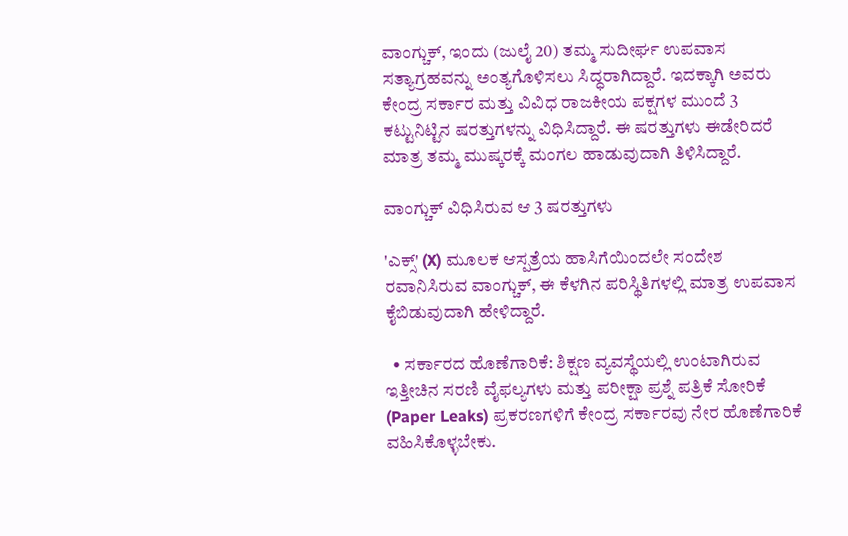ವಾಂಗ್ಚುಕ್, ಇಂದು (ಜುಲೈ 20) ತಮ್ಮ ಸುದೀರ್ಘ ಉಪವಾಸ ಸತ್ಯಾಗ್ರಹವನ್ನು ಅಂತ್ಯಗೊಳಿಸಲು ಸಿದ್ಧರಾಗಿದ್ದಾರೆ. ಇದಕ್ಕಾಗಿ ಅವರು ಕೇಂದ್ರ ಸರ್ಕಾರ ಮತ್ತು ವಿವಿಧ ರಾಜಕೀಯ ಪಕ್ಷಗಳ ಮುಂದೆ 3 ಕಟ್ಟುನಿಟ್ಟಿನ ಷರತ್ತುಗಳನ್ನು ವಿಧಿಸಿದ್ದಾರೆ. ಈ ಷರತ್ತುಗಳು ಈಡೇರಿದರೆ ಮಾತ್ರ ತಮ್ಮ ಮುಷ್ಕರಕ್ಕೆ ಮಂಗಲ ಹಾಡುವುದಾಗಿ ತಿಳಿಸಿದ್ದಾರೆ.

ವಾಂಗ್ಚುಕ್ ವಿಧಿಸಿರುವ ಆ 3 ಷರತ್ತುಗಳು

'ಎಕ್ಸ್' (X) ಮೂಲಕ ಆಸ್ಪತ್ರೆಯ ಹಾಸಿಗೆಯಿಂದಲೇ ಸಂದೇಶ ರವಾನಿಸಿರುವ ವಾಂಗ್ಚುಕ್, ಈ ಕೆಳಗಿನ ಪರಿಸ್ಥಿತಿಗಳಲ್ಲಿ ಮಾತ್ರ ಉಪವಾಸ ಕೈಬಿಡುವುದಾಗಿ ಹೇಳಿದ್ದಾರೆ.

  • ಸರ್ಕಾರದ ಹೊಣೆಗಾರಿಕೆ: ಶಿಕ್ಷಣ ವ್ಯವಸ್ಥೆಯಲ್ಲಿ ಉಂಟಾಗಿರುವ ಇತ್ತೀಚಿನ ಸರಣಿ ವೈಫಲ್ಯಗಳು ಮತ್ತು ಪರೀಕ್ಷಾ ಪ್ರಶ್ನೆ ಪತ್ರಿಕೆ ಸೋರಿಕೆ (Paper Leaks) ಪ್ರಕರಣಗಳಿಗೆ ಕೇಂದ್ರ ಸರ್ಕಾರವು ನೇರ ಹೊಣೆಗಾರಿಕೆ ವಹಿಸಿಕೊಳ್ಳಬೇಕು.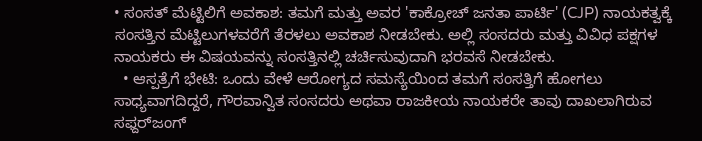• ಸಂಸತ್ ಮೆಟ್ಟಿಲಿಗೆ ಅವಕಾಶ: ತಮಗೆ ಮತ್ತು ಅವರ 'ಕಾಕ್ರೋಚ್ ಜನತಾ ಪಾರ್ಟಿ' (CJP) ನಾಯಕತ್ವಕ್ಕೆ ಸಂಸತ್ತಿನ ಮೆಟ್ಟಿಲುಗಳವರೆಗೆ ತೆರಳಲು ಅವಕಾಶ ನೀಡಬೇಕು. ಅಲ್ಲಿ ಸಂಸದರು ಮತ್ತು ವಿವಿಧ ಪಕ್ಷಗಳ ನಾಯಕರು ಈ ವಿಷಯವನ್ನು ಸಂಸತ್ತಿನಲ್ಲಿ ಚರ್ಚಿಸುವುದಾಗಿ ಭರವಸೆ ನೀಡಬೇಕು.
  • ಆಸ್ಪತ್ರೆಗೆ ಭೇಟಿ: ಒಂದು ವೇಳೆ ಆರೋಗ್ಯದ ಸಮಸ್ಯೆಯಿಂದ ತಮಗೆ ಸಂಸತ್ತಿಗೆ ಹೋಗಲು ಸಾಧ್ಯವಾಗದಿದ್ದರೆ, ಗೌರವಾನ್ವಿತ ಸಂಸದರು ಅಥವಾ ರಾಜಕೀಯ ನಾಯಕರೇ ತಾವು ದಾಖಲಾಗಿರುವ ಸಫ್ದರ್‌ಜಂಗ್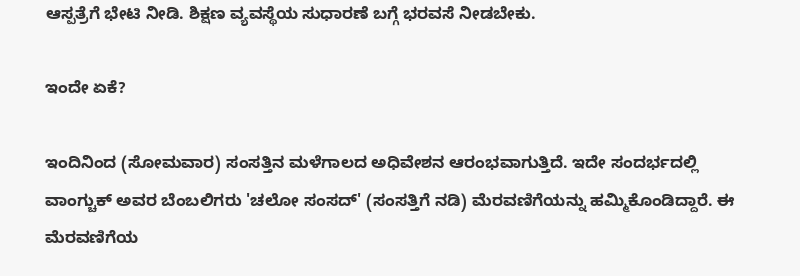ಆಸ್ಪತ್ರೆಗೆ ಭೇಟಿ ನೀಡಿ. ಶಿಕ್ಷಣ ವ್ಯವಸ್ಥೆಯ ಸುಧಾರಣೆ ಬಗ್ಗೆ ಭರವಸೆ ನೀಡಬೇಕು.

ಇಂದೇ ಏಕೆ?

ಇಂದಿನಿಂದ (ಸೋಮವಾರ) ಸಂಸತ್ತಿನ ಮಳೆಗಾಲದ ಅಧಿವೇಶನ ಆರಂಭವಾಗುತ್ತಿದೆ. ಇದೇ ಸಂದರ್ಭದಲ್ಲಿ ವಾಂಗ್ಚುಕ್ ಅವರ ಬೆಂಬಲಿಗರು 'ಚಲೋ ಸಂಸದ್' (ಸಂಸತ್ತಿಗೆ ನಡಿ) ಮೆರವಣಿಗೆಯನ್ನು ಹಮ್ಮಿಕೊಂಡಿದ್ದಾರೆ. ಈ ಮೆರವಣಿಗೆಯ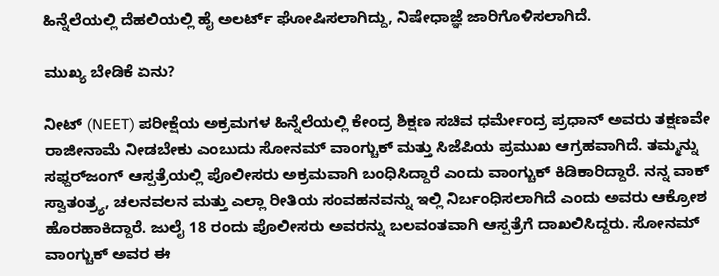ಹಿನ್ನೆಲೆಯಲ್ಲಿ ದೆಹಲಿಯಲ್ಲಿ ಹೈ ಅಲರ್ಟ್ ಘೋಷಿಸಲಾಗಿದ್ದು, ನಿಷೇಧಾಜ್ಞೆ ಜಾರಿಗೊಳಿಸಲಾಗಿದೆ.

ಮುಖ್ಯ ಬೇಡಿಕೆ ಏನು?

ನೀಟ್ (NEET) ಪರೀಕ್ಷೆಯ ಅಕ್ರಮಗಳ ಹಿನ್ನೆಲೆಯಲ್ಲಿ ಕೇಂದ್ರ ಶಿಕ್ಷಣ ಸಚಿವ ಧರ್ಮೇಂದ್ರ ಪ್ರಧಾನ್ ಅವರು ತಕ್ಷಣವೇ ರಾಜೀನಾಮೆ ನೀಡಬೇಕು ಎಂಬುದು ಸೋನಮ್ ವಾಂಗ್ಚುಕ್ ಮತ್ತು ಸಿಜೆಪಿಯ ಪ್ರಮುಖ ಆಗ್ರಹವಾಗಿದೆ. ತಮ್ಮನ್ನು ಸಫ್ದರ್‌ಜಂಗ್ ಆಸ್ಪತ್ರೆಯಲ್ಲಿ ಪೊಲೀಸರು ಅಕ್ರಮವಾಗಿ ಬಂಧಿಸಿದ್ದಾರೆ ಎಂದು ವಾಂಗ್ಚುಕ್ ಕಿಡಿಕಾರಿದ್ದಾರೆ. ನನ್ನ ವಾಕ್ ಸ್ವಾತಂತ್ರ್ಯ, ಚಲನವಲನ ಮತ್ತು ಎಲ್ಲಾ ರೀತಿಯ ಸಂವಹನವನ್ನು ಇಲ್ಲಿ ನಿರ್ಬಂಧಿಸಲಾಗಿದೆ ಎಂದು ಅವರು ಆಕ್ರೋಶ ಹೊರಹಾಕಿದ್ದಾರೆ. ಜುಲೈ 18 ರಂದು ಪೊಲೀಸರು ಅವರನ್ನು ಬಲವಂತವಾಗಿ ಆಸ್ಪತ್ರೆಗೆ ದಾಖಲಿಸಿದ್ದರು. ಸೋನಮ್ ವಾಂಗ್ಚುಕ್ ಅವರ ಈ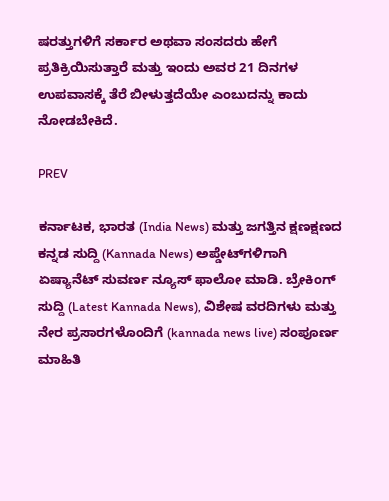ಷರತ್ತುಗಳಿಗೆ ಸರ್ಕಾರ ಅಥವಾ ಸಂಸದರು ಹೇಗೆ ಪ್ರತಿಕ್ರಿಯಿಸುತ್ತಾರೆ ಮತ್ತು ಇಂದು ಅವರ 21 ದಿನಗಳ ಉಪವಾಸಕ್ಕೆ ತೆರೆ ಬೀಳುತ್ತದೆಯೇ ಎಂಬುದನ್ನು ಕಾದು ನೋಡಬೇಕಿದೆ.

PREV

ಕರ್ನಾಟಕ, ಭಾರತ (India News) ಮತ್ತು ಜಗತ್ತಿನ ಕ್ಷಣಕ್ಷಣದ ಕನ್ನಡ ಸುದ್ದಿ (Kannada News) ಅಪ್ಡೇಟ್‌ಗಳಿಗಾಗಿ ಏಷ್ಯಾನೆಟ್ ಸುವರ್ಣ ನ್ಯೂಸ್‌ ಫಾಲೋ ಮಾಡಿ. ಬ್ರೇಕಿಂಗ್ ಸುದ್ದಿ (Latest Kannada News), ವಿಶೇಷ ವರದಿಗಳು ಮತ್ತು ನೇರ ಪ್ರಸಾರಗಳೊಂದಿಗೆ (kannada news live) ಸಂಪೂರ್ಣ ಮಾಹಿತಿ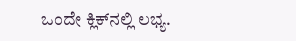ಒಂದೇ ಕ್ಲಿಕ್‌ನಲ್ಲಿ ಲಭ್ಯ.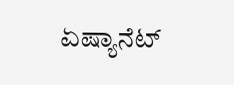ಏಷ್ಯಾನೆಟ್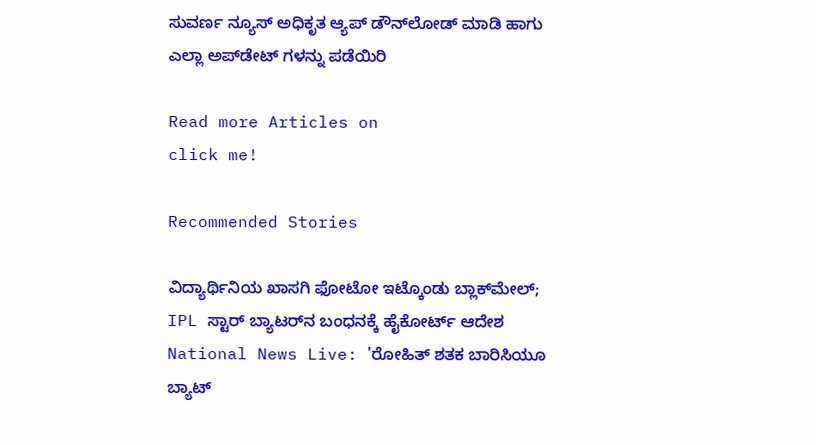ಸುವರ್ಣ ನ್ಯೂಸ್ ಅಧಿಕೃತ ಆ್ಯಪ್ ಡೌನ್‌ಲೋಡ್ ಮಾಡಿ ಹಾಗು ಎಲ್ಲಾ ಅಪ್‌ಡೇಟ್ ಗಳನ್ನು ಪಡೆಯಿರಿ

Read more Articles on
click me!

Recommended Stories

ವಿದ್ಯಾರ್ಥಿನಿಯ ಖಾಸಗಿ ಫೋಟೋ ಇಟ್ಕೊಂಡು ಬ್ಲಾಕ್‌ಮೇಲ್; IPL ಸ್ಟಾರ್ ಬ್ಯಾಟರ್‍‌ನ ಬಂಧನಕ್ಕೆ ಹೈಕೋರ್ಟ್‌ ಆದೇಶ
National News Live: 'ರೋಹಿತ್ ಶತಕ ಬಾರಿಸಿಯೂ ಬ್ಯಾಟ್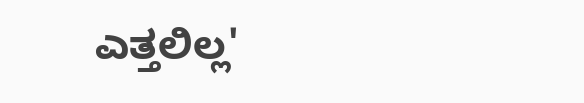ಎತ್ತಲಿಲ್ಲ'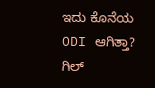ಇದು ಕೊನೆಯ ODI ಆಗಿತ್ತಾ? ಗಿಲ್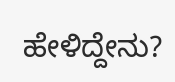ಹೇಳಿದ್ದೇನು?